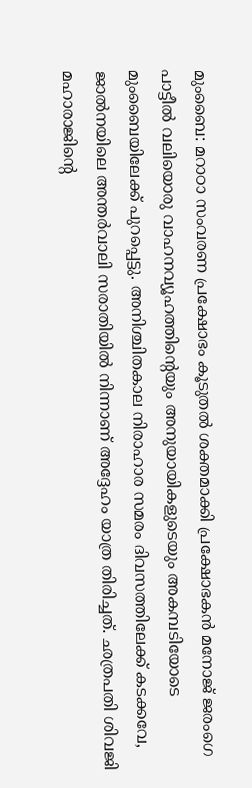മുംബൈ: മറാഠാ സംവരണ പ്രക്ഷോഭം കൂടുതൽ ശക്തമാക്കി പ്രക്ഷോഭകൻ മനോജ് ജരംഗെ പാട്ടീൽ വലിയൊരു വാഹനവ്യൂഹത്തിൻ്റെയും അനുയായികളുടെയും അകമ്പടിയോടെ മുംബൈയിലേക്ക് പുറപ്പെട്ടു. അനിശ്ചിതകാല നിരാഹാര സമരം ദിവസത്തിലേക്ക് കടക്കവേ, ജാൽനയിലെ അന്തർവാലി സരാതിയിൽ നിന്നാണ് അദ്ദേഹം യാത്ര തിരിച്ചത്. ഛത്രപതി ശിവജി മഹാരാജിൻ്റെ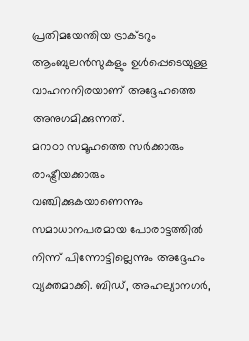പ്രതിമയേന്തിയ ട്രാക്ടറും ആംബുലൻസുകളും ഉൾപ്പെടെയുള്ള വാഹനനിരയാണ് അദ്ദേഹത്തെ അനുഗമിക്കുന്നത്.
മറാഠാ സമൂഹത്തെ സർക്കാരും രാഷ്ട്രീയക്കാരും വഞ്ചിക്കുകയാണെന്നും സമാധാനപരമായ പോരാട്ടത്തിൽ നിന്ന് പിന്നോട്ടില്ലെന്നും അദ്ദേഹം വ്യക്തമാക്കി. ബിഡ്, അഹല്യാനഗർ,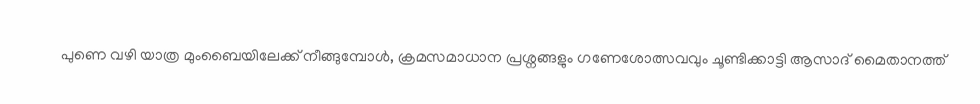പുണെ വഴി യാത്ര മുംബൈയിലേക്ക് നീങ്ങുമ്പോൾ, ക്രമസമാധാന പ്രശ്നങ്ങളും ഗണേശോത്സവവും ചൂണ്ടിക്കാട്ടി ആസാദ് മൈതാനത്ത്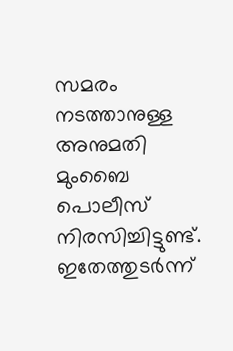സമരം നടത്താനുള്ള അനുമതി മുംബൈ പൊലീസ് നിരസിച്ചിട്ടുണ്ട്. ഇതേത്തുടർന്ന്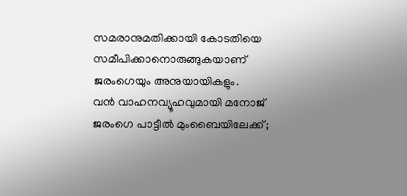സമരാനുമതിക്കായി കോടതിയെ സമീപിക്കാനൊരുങ്ങുകയാണ് ജരംഗെയും അനുയായികളും.
വൻ വാഹനവ്യൂഹവുമായി മനോജ് ജരംഗെ പാട്ടീൽ മുംബൈയിലേക്ക്;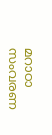മറാഠാ സംവരണ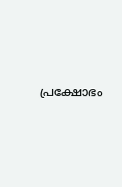പ്രക്ഷോഭം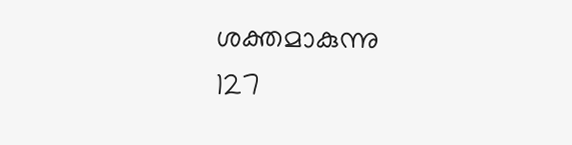ശക്തമാകുന്നു
127